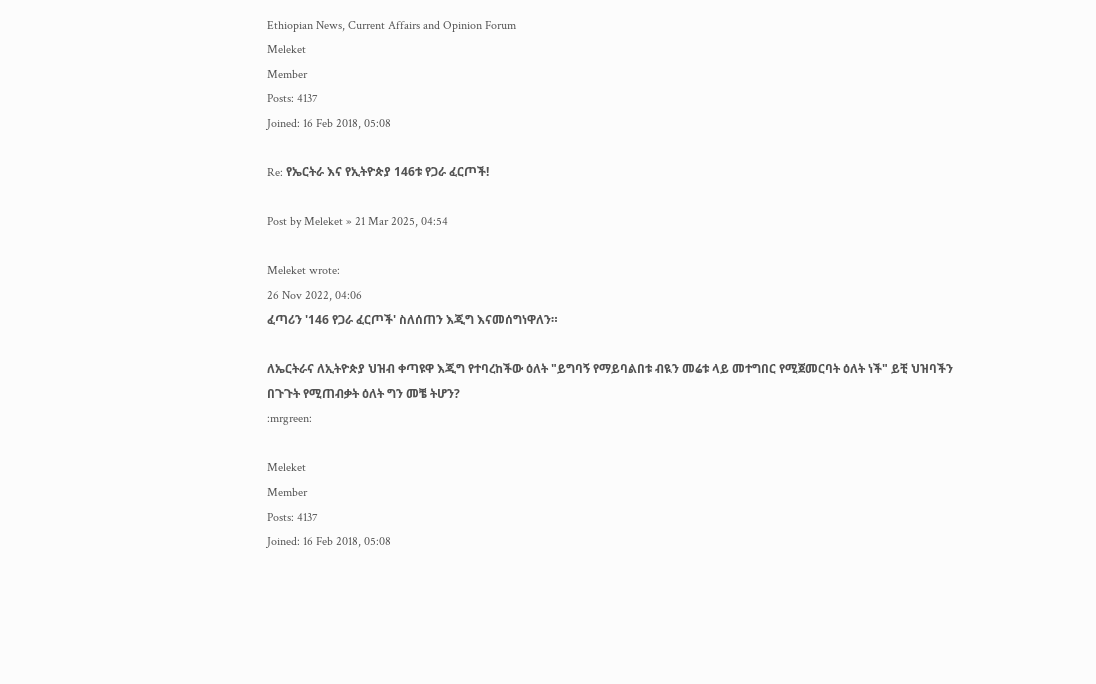Ethiopian News, Current Affairs and Opinion Forum
Meleket
Member
Posts: 4137
Joined: 16 Feb 2018, 05:08

Re: የኤርትራ እና የኢትዮጵያ 146ቱ የጋራ ፈርጦች!

Post by Meleket » 21 Mar 2025, 04:54

Meleket wrote:
26 Nov 2022, 04:06
ፈጣሪን '146 የጋራ ፈርጦች' ስለሰጠን እጂግ እናመሰግነዋለን።

ለኤርትራና ለኢትዮጵያ ህዝብ ቀጣዩዋ እጂግ የተባረከችው ዕለት "ይግባኝ የማይባልበቱ ብዪን መሬቱ ላይ መተግበር የሚጀመርባት ዕለት ነች" ይቺ ህዝባችን በጉጉት የሚጠብቃት ዕለት ግን መቼ ትሆን?
:mrgreen:

Meleket
Member
Posts: 4137
Joined: 16 Feb 2018, 05:08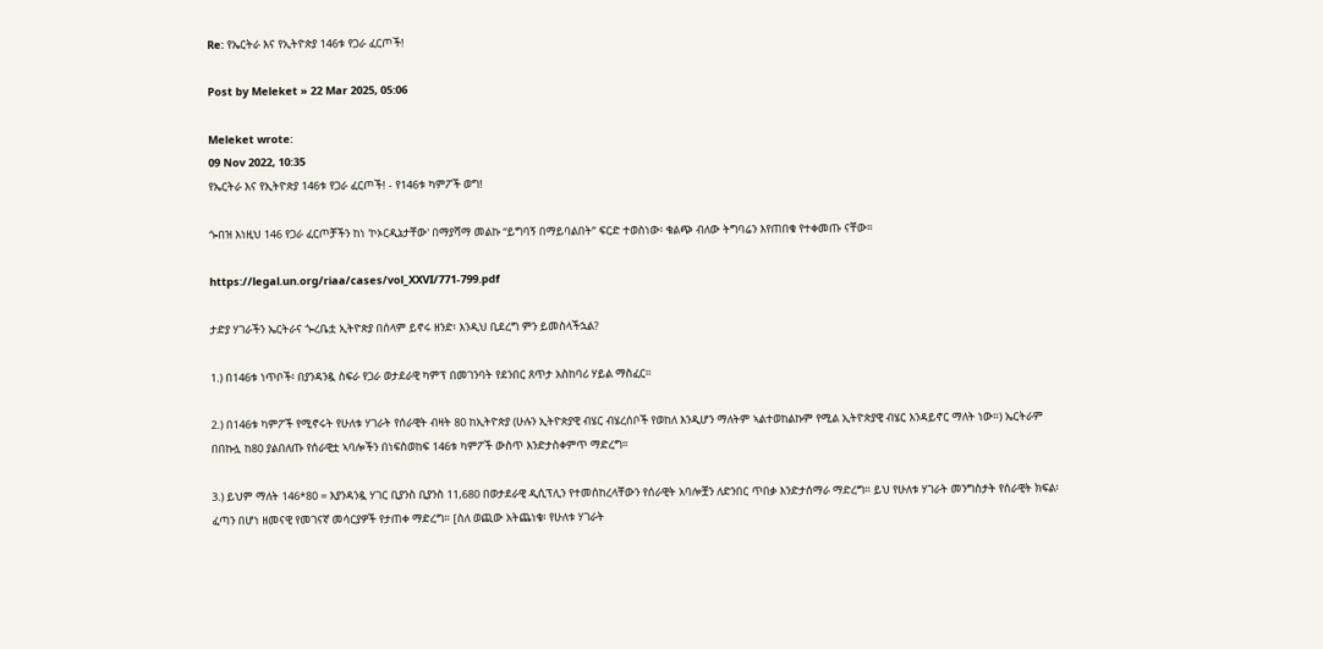Re: የኤርትራ እና የኢትዮጵያ 146ቱ የጋራ ፈርጦች!

Post by Meleket » 22 Mar 2025, 05:06

Meleket wrote:
09 Nov 2022, 10:35
የኤርትራ እና የኢትዮጵያ 146ቱ የጋራ ፈርጦች! - የ146ቱ ካምፖች ወግ!

ጐበዝ እነዚህ 146 የጋራ ፈርጦቻችን ከነ 'ኮኦርዲኔታቸው' በማያሻማ መልኩ “ይግባኝ በማይባልበት” ፍርድ ተወስነው፡ ቁልጭ ብለው ትግባሬን እየጠበቁ የተቀመጡ ናቸው።

https://legal.un.org/riaa/cases/vol_XXVI/771-799.pdf

ታድያ ሃገራችን ኤርትራና ጐረቤቷ ኢትዮጵያ በሰላም ይኖሩ ዘንድ፡ እንዲህ ቢደረግ ምን ይመስላችኋል?

1.) በ146ቱ ነጥቦች፡ በያንዳንዷ ስፍራ የጋራ ወታደራዊ ካምፕ በመገንባት የደንበር ጸጥታ አስከባሪ ሃይል ማስፈር።

2.) በ146ቱ ካምፖች የሚኖሩት የሁለቱ ሃገራት የሰራዊት ብዛት 80 ከኢትዮጵያ (ሁሉን ኢትዮጵያዊ ብሄር ብሄረሰቦች የወከለ እንዲሆን ማለትም ኣልተወከልኩም የሚል ኢትዮጵያዊ ብሄር እንዳይኖር ማለት ነው።) ኤርትራም በበኩሏ ከ80 ያልበለጡ የሰራዊቷ ኣባሎችን በነፍስወከፍ 146ቱ ካምፖች ውስጥ እንድታስቀምጥ ማድረግ።

3.) ይህም ማለት 146*80 = እያንዳንዷ ሃገር ቢያንስ ቢያንስ 11,680 በወታደራዊ ዲሲፕሊን የተመሰከረላቸውን የሰራዊት አባሎቿን ለድንበር ጥበቃ እንድታሰማራ ማድረግ። ይህ የሁለቱ ሃገራት መንግስታት የሰራዊት ክፍል፡ ፈጣን በሆነ ዘመናዊ የመገናኛ መሳርያዎች የታጠቀ ማድረግ። [ስለ ወጪው አትጨነቁ፡ የሁለቱ ሃገራት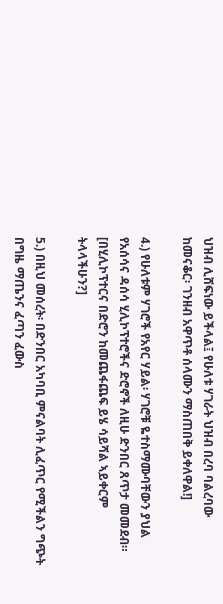ህዝብ ሊሸፍነው ይችላል፤ የሁለቱ ሃገራት ህዝብ በረባ ባልረባው ከመናቆር፡ ገንዘብ አዋጥቶ ሰላሙን ማስጠበቅ ይቀለዋል!]

4.) የሁለቱም ሃገሮች የአየር ሃይል፡ ሃገሮቹ ዬተስማሙባቸውን ያህል የአሰሳና ዳሰሳ ሂሊኮፕተሮችና ድሮኖች ለዚሁ ድንበር ጸጥታ መመደብ። [በሂሊኮፕተርና በድሮን ከመጨፋጨፍ ይሄ ሳይሻል ኣይቀርም ትላላችሁን?]

5.) በዚህ መሰረት፡ በድንበር አካባቢ ምናልባት ሊፈጥር የሚችልን ግጭት በግዜ ማጤንና ፈጣን ፈውስ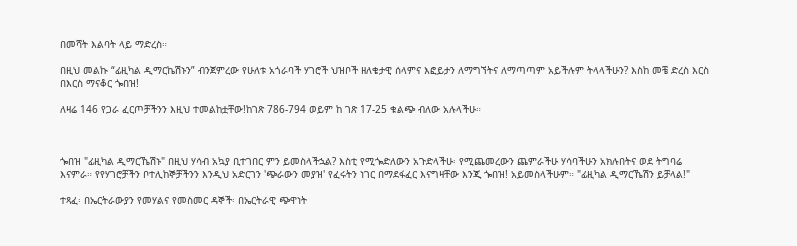በመሻት እልባት ላይ ማድረስ።

በዚህ መልኩ “ፊዚካል ዲማርኬሽኑን” ብንጀምረው የሁለቱ አጎራባች ሃገሮች ህዝቦች ዘለቄታዊ ሰላምና እፎይታን ለማግኘትና ለማጣጣም አይችሉም ትላላችሁን? እስከ መቼ ድረስ እርስ በእርስ ማናቆር ጐበዝ!

ለዛሬ 146 የጋራ ፈርጦቻችንን እዚህ ተመልከቷቸው!ከገጽ 786-794 ወይም ከ ገጽ 17-25 ቁልጭ ብለው አሉላችሁ።



ጐበዝ "ፊዚካል ዲማርኼሽኑ" በዚህ ሃሳብ አኳያ ቢተገበር ምን ይመስላችኋል? እስቲ የሚጐድለውን አጉድላችሁ፡ የሚጨመረውን ጨምራችሁ ሃሳባችሁን አክሉበትና ወደ ትግባሬ እናምራ። የየሃገሮቻችን ቦተሊከኞቻችንን እንዲህ አድርገን 'ጭራውን መያዝ' የፈሩትን ነገር በማደፋፈር እናግዛቸው እንጂ ጐበዝ! አይመስላችሁም። "ፊዚካል ዲማርኼሽን ይቻላል!"

ተጻፈ፡ በኤርትራውያን የመሃልና የመስመር ዳኞች፡ በኤርትራዊ ጭዋነት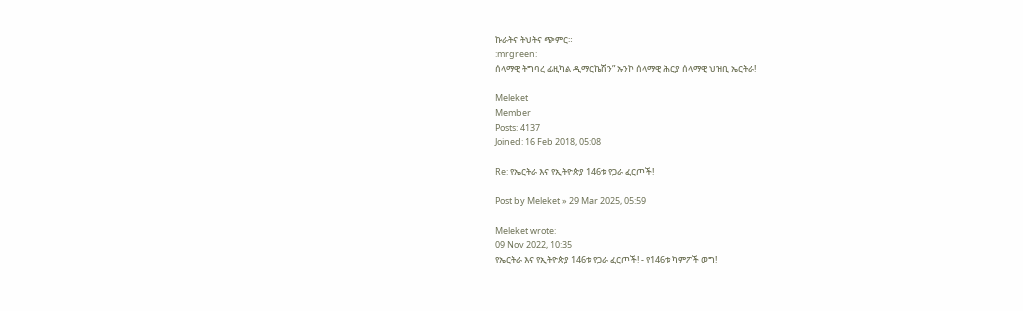ኩራትና ትህትና ጭምር።
:mrgreen:
ሰላማዊ ትግባረ ፊዚካል ዲማርኬሽን” ኡንኮ ሰላማዊ ሕርያ ሰላማዊ ህዝቢ ኤርትራ!

Meleket
Member
Posts: 4137
Joined: 16 Feb 2018, 05:08

Re: የኤርትራ እና የኢትዮጵያ 146ቱ የጋራ ፈርጦች!

Post by Meleket » 29 Mar 2025, 05:59

Meleket wrote:
09 Nov 2022, 10:35
የኤርትራ እና የኢትዮጵያ 146ቱ የጋራ ፈርጦች! - የ146ቱ ካምፖች ወግ!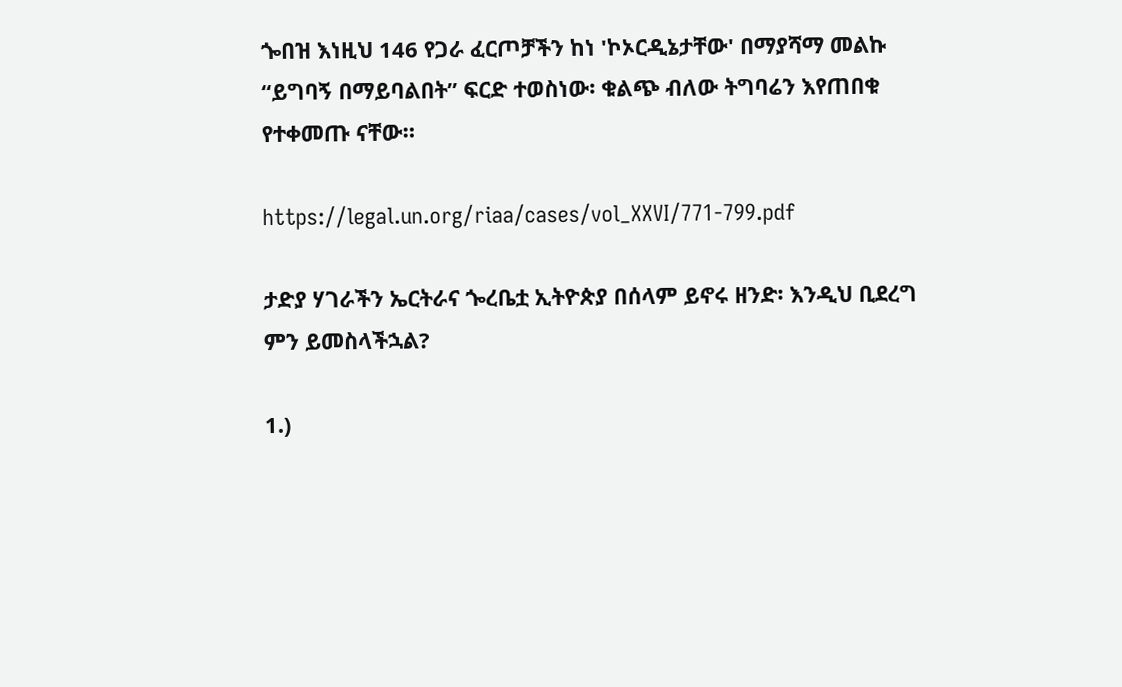ጐበዝ እነዚህ 146 የጋራ ፈርጦቻችን ከነ 'ኮኦርዲኔታቸው' በማያሻማ መልኩ “ይግባኝ በማይባልበት” ፍርድ ተወስነው፡ ቁልጭ ብለው ትግባሬን እየጠበቁ የተቀመጡ ናቸው።

https://legal.un.org/riaa/cases/vol_XXVI/771-799.pdf

ታድያ ሃገራችን ኤርትራና ጐረቤቷ ኢትዮጵያ በሰላም ይኖሩ ዘንድ፡ እንዲህ ቢደረግ ምን ይመስላችኋል?

1.)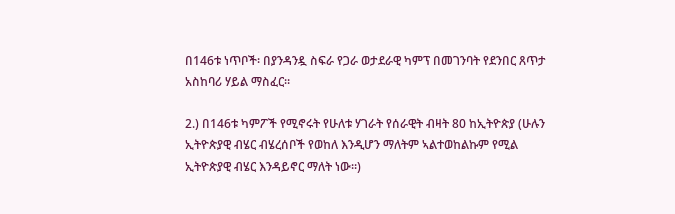በ146ቱ ነጥቦች፡ በያንዳንዷ ስፍራ የጋራ ወታደራዊ ካምፕ በመገንባት የደንበር ጸጥታ አስከባሪ ሃይል ማስፈር።

2.) በ146ቱ ካምፖች የሚኖሩት የሁለቱ ሃገራት የሰራዊት ብዛት 80 ከኢትዮጵያ (ሁሉን ኢትዮጵያዊ ብሄር ብሄረሰቦች የወከለ እንዲሆን ማለትም ኣልተወከልኩም የሚል ኢትዮጵያዊ ብሄር እንዳይኖር ማለት ነው።)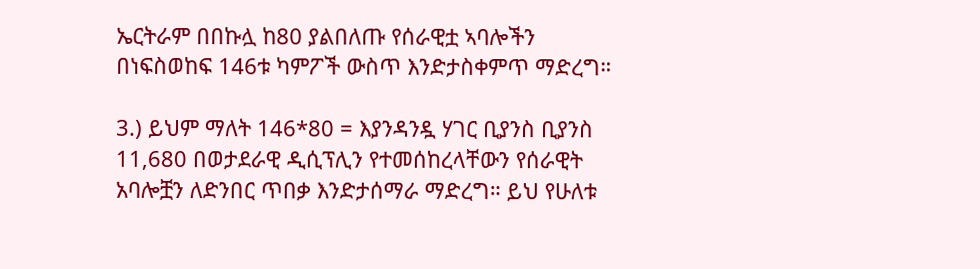ኤርትራም በበኩሏ ከ80 ያልበለጡ የሰራዊቷ ኣባሎችን በነፍስወከፍ 146ቱ ካምፖች ውስጥ እንድታስቀምጥ ማድረግ።

3.) ይህም ማለት 146*80 = እያንዳንዷ ሃገር ቢያንስ ቢያንስ 11,680 በወታደራዊ ዲሲፕሊን የተመሰከረላቸውን የሰራዊት አባሎቿን ለድንበር ጥበቃ እንድታሰማራ ማድረግ። ይህ የሁለቱ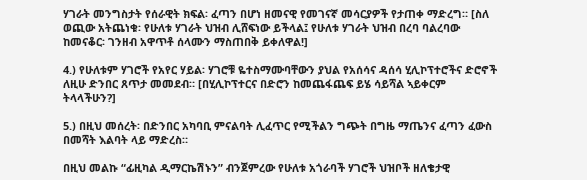ሃገራት መንግስታት የሰራዊት ክፍል፡ ፈጣን በሆነ ዘመናዊ የመገናኛ መሳርያዎች የታጠቀ ማድረግ። [ስለ ወጪው አትጨነቁ፡ የሁለቱ ሃገራት ህዝብ ሊሸፍነው ይችላል፤ የሁለቱ ሃገራት ህዝብ በረባ ባልረባው ከመናቆር፡ ገንዘብ አዋጥቶ ሰላሙን ማስጠበቅ ይቀለዋል!]

4.) የሁለቱም ሃገሮች የአየር ሃይል፡ ሃገሮቹ ዬተስማሙባቸውን ያህል የአሰሳና ዳሰሳ ሂሊኮፕተሮችና ድሮኖች ለዚሁ ድንበር ጸጥታ መመደብ። [በሂሊኮፕተርና በድሮን ከመጨፋጨፍ ይሄ ሳይሻል ኣይቀርም ትላላችሁን?]

5.) በዚህ መሰረት፡ በድንበር አካባቢ ምናልባት ሊፈጥር የሚችልን ግጭት በግዜ ማጤንና ፈጣን ፈውስ በመሻት እልባት ላይ ማድረስ።

በዚህ መልኩ “ፊዚካል ዲማርኬሽኑን” ብንጀምረው የሁለቱ አጎራባች ሃገሮች ህዝቦች ዘለቄታዊ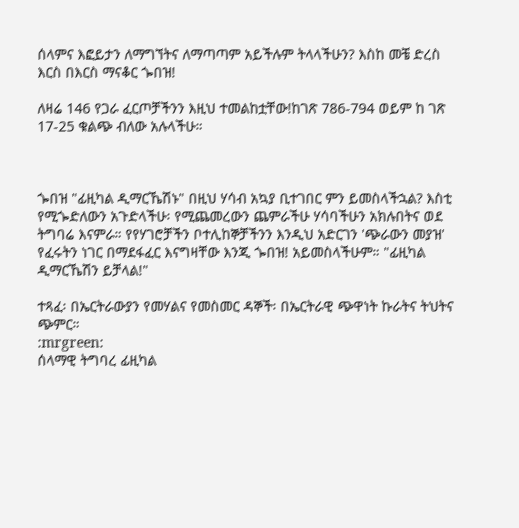ሰላምና እፎይታን ለማግኘትና ለማጣጣም አይችሉም ትላላችሁን? እስከ መቼ ድረስ እርስ በእርስ ማናቆር ጐበዝ!

ለዛሬ 146 የጋራ ፈርጦቻችንን እዚህ ተመልከቷቸው!ከገጽ 786-794 ወይም ከ ገጽ 17-25 ቁልጭ ብለው አሉላችሁ።



ጐበዝ "ፊዚካል ዲማርኼሽኑ" በዚህ ሃሳብ አኳያ ቢተገበር ምን ይመስላችኋል? እስቲ የሚጐድለውን አጉድላችሁ፡ የሚጨመረውን ጨምራችሁ ሃሳባችሁን አክሉበትና ወደ ትግባሬ እናምራ። የየሃገሮቻችን ቦተሊከኞቻችንን እንዲህ አድርገን 'ጭራውን መያዝ' የፈሩትን ነገር በማደፋፈር እናግዛቸው እንጂ ጐበዝ! አይመስላችሁም። "ፊዚካል ዲማርኼሽን ይቻላል!"

ተጻፈ፡ በኤርትራውያን የመሃልና የመስመር ዳኞች፡ በኤርትራዊ ጭዋነት ኩራትና ትህትና ጭምር።
:mrgreen:
ሰላማዊ ትግባረ ፊዚካል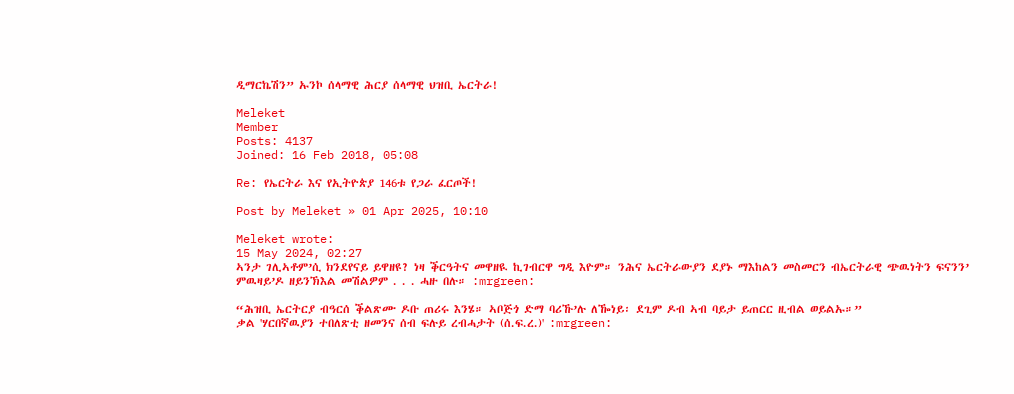ዲማርኬሽን” ኡንኮ ሰላማዊ ሕርያ ሰላማዊ ህዝቢ ኤርትራ!

Meleket
Member
Posts: 4137
Joined: 16 Feb 2018, 05:08

Re: የኤርትራ እና የኢትዮጵያ 146ቱ የጋራ ፈርጦች!

Post by Meleket » 01 Apr 2025, 10:10

Meleket wrote:
15 May 2024, 02:27
ኣንታ ገሊኣቶም’ሲ ክንደየናይ ይዋዘዩ? ነዛ ቕርዓትና መዋዘዪ ኪገብርዋ ግዲ እዮም። ንሕና ኤርትራውያን ደያኑ ማእከልን መስመርን ብኤርትራዊ ጭዉነትን ፍናንን’ ምዉዛይ’ዶ ዘይንኽእል መሽልዎም . . . ሓዙ በሉ። :mrgreen:

“ሕዝቢ ኤርትርያ ብዓርሰ ቕልጽሙ ዶቡ ጠሪሩ እንሄ። ኣቦጅጎ ድማ ባሪኹ’ሉ ለዀነይ፡ ደጊም ዶብ ኣብ ባይታ ይጠርር ዚብል ወይልኡ።”
ቃል 'ሃርበኛዉያን ተበለጽቲ ዘመንና ሰብ ፍሉይ ረብሓታት (ሰ.ፍ.ረ.)' :mrgreen: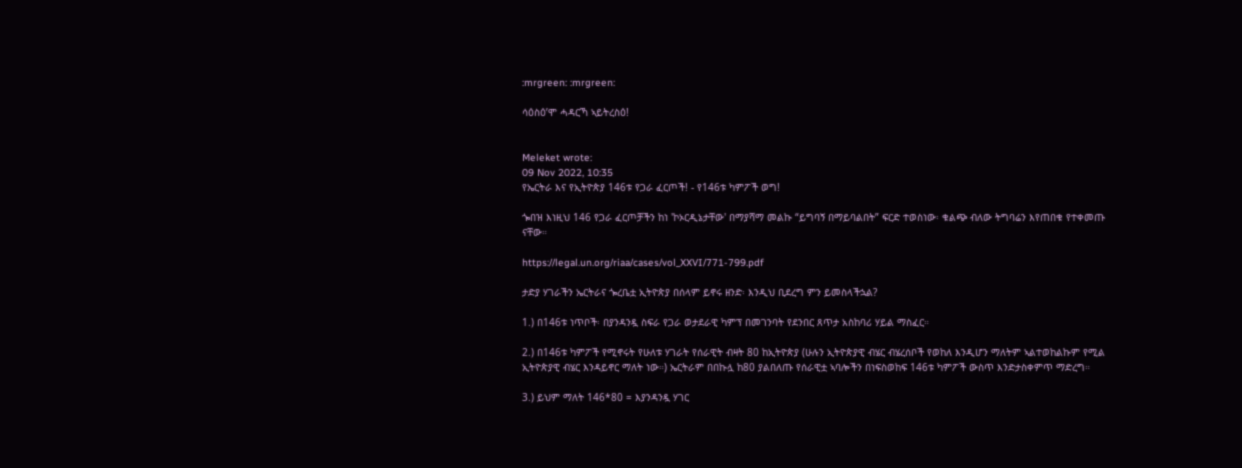:mrgreen: :mrgreen:

ሳዕስዕ’ሞ ሓዳርኻ ኣይትረስዕ!


Meleket wrote:
09 Nov 2022, 10:35
የኤርትራ እና የኢትዮጵያ 146ቱ የጋራ ፈርጦች! - የ146ቱ ካምፖች ወግ!

ጐበዝ እነዚህ 146 የጋራ ፈርጦቻችን ከነ 'ኮኦርዲኔታቸው' በማያሻማ መልኩ “ይግባኝ በማይባልበት” ፍርድ ተወስነው፡ ቁልጭ ብለው ትግባሬን እየጠበቁ የተቀመጡ ናቸው።

https://legal.un.org/riaa/cases/vol_XXVI/771-799.pdf

ታድያ ሃገራችን ኤርትራና ጐረቤቷ ኢትዮጵያ በሰላም ይኖሩ ዘንድ፡ እንዲህ ቢደረግ ምን ይመስላችኋል?

1.) በ146ቱ ነጥቦች፡ በያንዳንዷ ስፍራ የጋራ ወታደራዊ ካምፕ በመገንባት የደንበር ጸጥታ አስከባሪ ሃይል ማስፈር።

2.) በ146ቱ ካምፖች የሚኖሩት የሁለቱ ሃገራት የሰራዊት ብዛት 80 ከኢትዮጵያ (ሁሉን ኢትዮጵያዊ ብሄር ብሄረሰቦች የወከለ እንዲሆን ማለትም ኣልተወከልኩም የሚል ኢትዮጵያዊ ብሄር እንዳይኖር ማለት ነው።) ኤርትራም በበኩሏ ከ80 ያልበለጡ የሰራዊቷ ኣባሎችን በነፍስወከፍ 146ቱ ካምፖች ውስጥ እንድታስቀምጥ ማድረግ።

3.) ይህም ማለት 146*80 = እያንዳንዷ ሃገር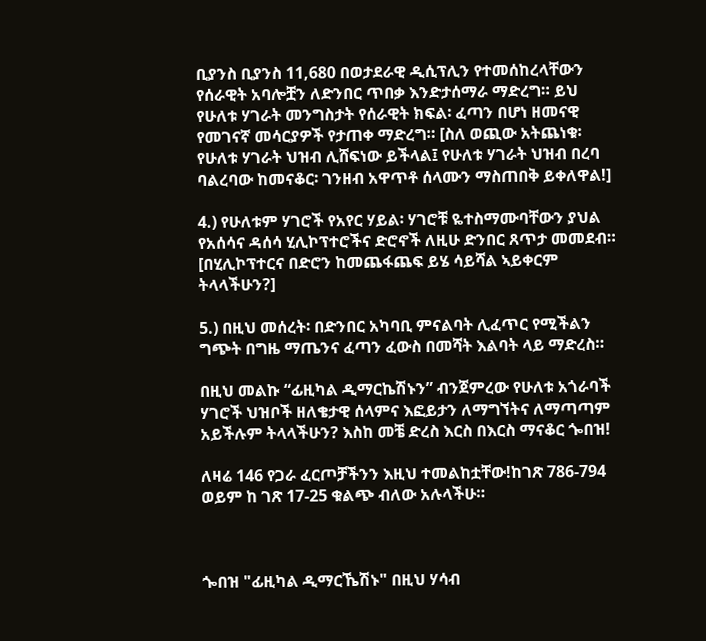ቢያንስ ቢያንስ 11,680 በወታደራዊ ዲሲፕሊን የተመሰከረላቸውን የሰራዊት አባሎቿን ለድንበር ጥበቃ እንድታሰማራ ማድረግ። ይህ የሁለቱ ሃገራት መንግስታት የሰራዊት ክፍል፡ ፈጣን በሆነ ዘመናዊ የመገናኛ መሳርያዎች የታጠቀ ማድረግ። [ስለ ወጪው አትጨነቁ፡ የሁለቱ ሃገራት ህዝብ ሊሸፍነው ይችላል፤ የሁለቱ ሃገራት ህዝብ በረባ ባልረባው ከመናቆር፡ ገንዘብ አዋጥቶ ሰላሙን ማስጠበቅ ይቀለዋል!]

4.) የሁለቱም ሃገሮች የአየር ሃይል፡ ሃገሮቹ ዬተስማሙባቸውን ያህል የአሰሳና ዳሰሳ ሂሊኮፕተሮችና ድሮኖች ለዚሁ ድንበር ጸጥታ መመደብ። [በሂሊኮፕተርና በድሮን ከመጨፋጨፍ ይሄ ሳይሻል ኣይቀርም ትላላችሁን?]

5.) በዚህ መሰረት፡ በድንበር አካባቢ ምናልባት ሊፈጥር የሚችልን ግጭት በግዜ ማጤንና ፈጣን ፈውስ በመሻት እልባት ላይ ማድረስ።

በዚህ መልኩ “ፊዚካል ዲማርኬሽኑን” ብንጀምረው የሁለቱ አጎራባች ሃገሮች ህዝቦች ዘለቄታዊ ሰላምና እፎይታን ለማግኘትና ለማጣጣም አይችሉም ትላላችሁን? እስከ መቼ ድረስ እርስ በእርስ ማናቆር ጐበዝ!

ለዛሬ 146 የጋራ ፈርጦቻችንን እዚህ ተመልከቷቸው!ከገጽ 786-794 ወይም ከ ገጽ 17-25 ቁልጭ ብለው አሉላችሁ።



ጐበዝ "ፊዚካል ዲማርኼሽኑ" በዚህ ሃሳብ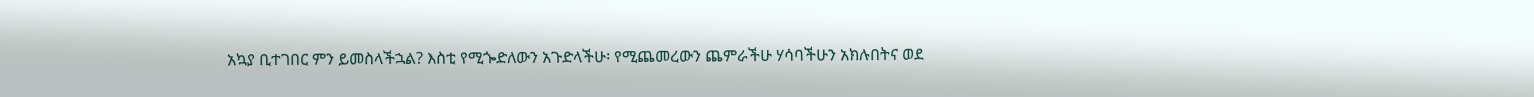አኳያ ቢተገበር ምን ይመስላችኋል? እስቲ የሚጐድለውን አጉድላችሁ፡ የሚጨመረውን ጨምራችሁ ሃሳባችሁን አክሉበትና ወደ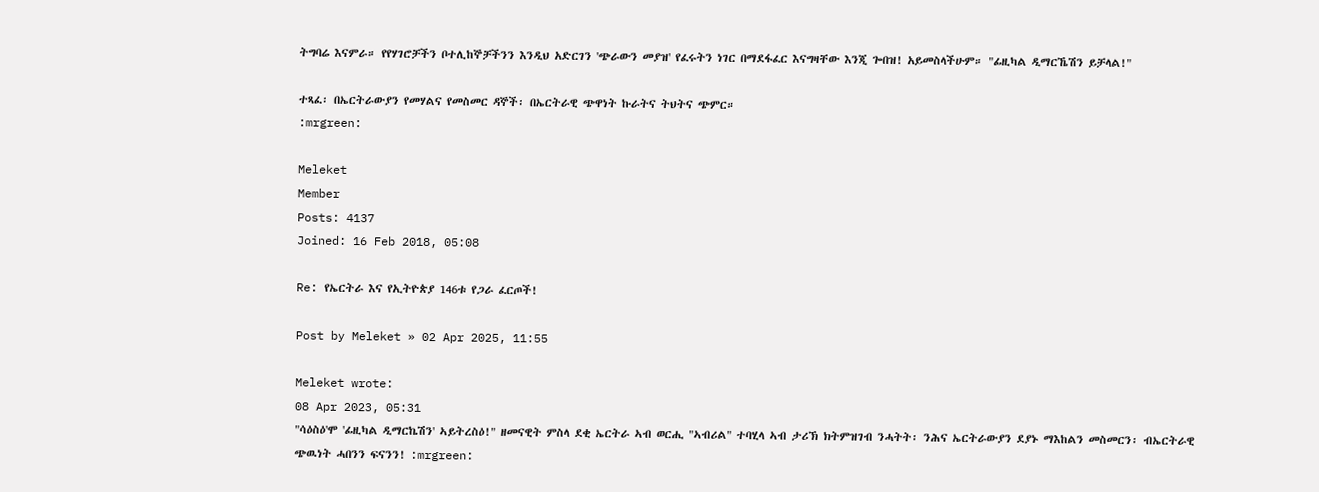ትግባሬ እናምራ። የየሃገሮቻችን ቦተሊከኞቻችንን እንዲህ አድርገን 'ጭራውን መያዝ' የፈሩትን ነገር በማደፋፈር እናግዛቸው እንጂ ጐበዝ! አይመስላችሁም። "ፊዚካል ዲማርኼሽን ይቻላል!"

ተጻፈ፡ በኤርትራውያን የመሃልና የመስመር ዳኞች፡ በኤርትራዊ ጭዋነት ኩራትና ትህትና ጭምር።
:mrgreen:

Meleket
Member
Posts: 4137
Joined: 16 Feb 2018, 05:08

Re: የኤርትራ እና የኢትዮጵያ 146ቱ የጋራ ፈርጦች!

Post by Meleket » 02 Apr 2025, 11:55

Meleket wrote:
08 Apr 2023, 05:31
"ሳዕስዕ'ሞ 'ፊዚካል ዲማርኬሽን' ኣይትረስዕ!" ዘመናዊት ምስላ ደቂ ኤርትራ ኣብ ወርሒ "ኣብሪል" ተባሂላ ኣብ ታሪኽ ክትምዝገብ ንሓትት፡ ንሕና ኤርትራውያን ደያኑ ማእከልን መስመርን፡ ብኤርትራዊ ጭዉነት ሓበንን ፍናንን! :mrgreen: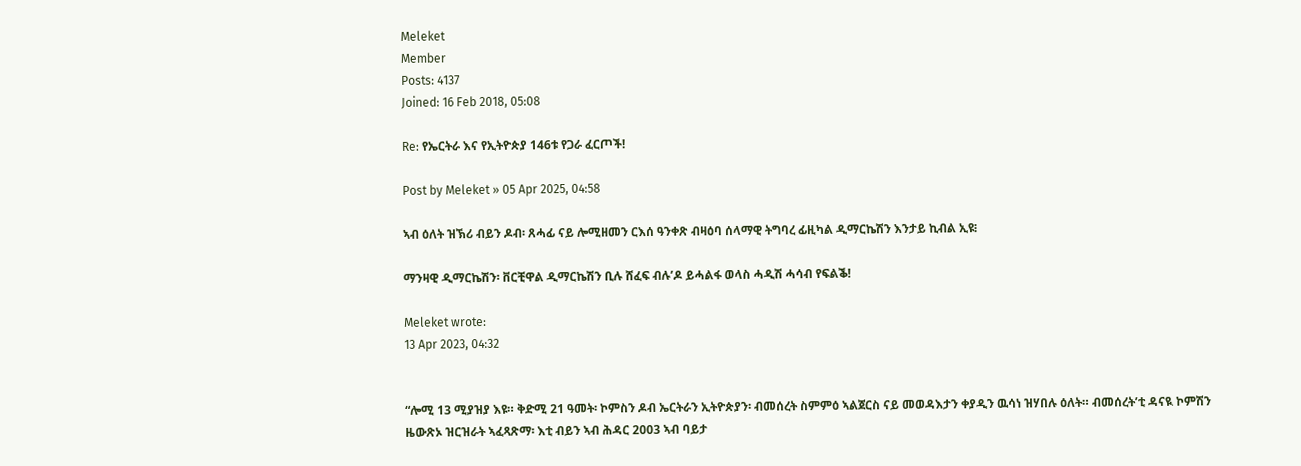Meleket
Member
Posts: 4137
Joined: 16 Feb 2018, 05:08

Re: የኤርትራ እና የኢትዮጵያ 146ቱ የጋራ ፈርጦች!

Post by Meleket » 05 Apr 2025, 04:58

ኣብ ዕለት ዝኽሪ ብይን ዶብ፡ ጸሓፊ ናይ ሎሚዘመን ርእሰ ዓንቀጽ ብዛዕባ ሰላማዊ ትግባረ ፊዚካል ዲማርኬሽን እንታይ ኪብል ኢዩ፧

ማንዛዊ ዲማርኬሽን፡ ቨርቺዋል ዲማርኬሽን ቢሉ ሸፈፍ ብሉ’ዶ ይሓልፋ ወላስ ሓዲሽ ሓሳብ የፍልቕ!

Meleket wrote:
13 Apr 2023, 04:32


“ሎሚ 13 ሚያዝያ እዩ። ቅድሚ 21 ዓመት፡ ኮምስን ዶብ ኤርትራን ኢትዮጵያን፡ ብመሰረት ስምምዕ ኣልጀርስ ናይ መወዳእታን ቀያዲን ዉሳነ ዝሃበሉ ዕለት። ብመሰረት’ቲ ዳናዪ ኮምሽን ዜውጽኦ ዝርዝራት ኣፈጻጽማ፡ እቲ ብይን ኣብ ሕዳር 2003 ኣብ ባይታ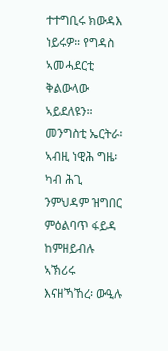ተተግቢሩ ክውዳእ ነይሩዎ። የግዳስ ኣመሓደርቲ ቅልውላው ኣይደለዩን። መንግስቲ ኤርትራ፡ ኣብዚ ነዊሕ ግዜ፡ ካብ ሕጊ ንምህዳም ዝግበር ምዕልባጥ ፋይዳ ከምዘይብሉ ኣኽሪሩ እናዘኻኸረ፡ ውዒሉ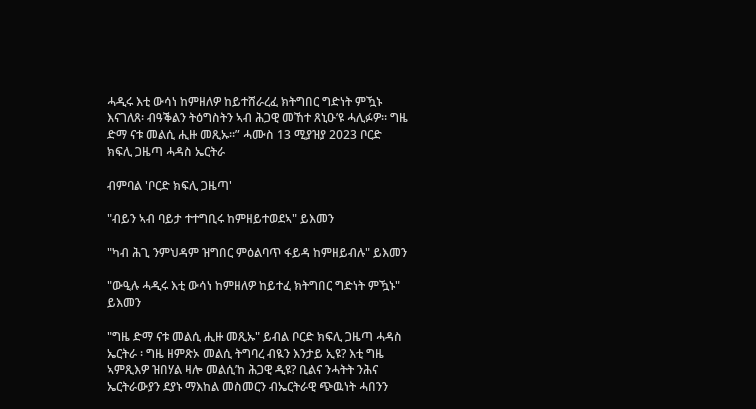ሓዲሩ እቲ ውሳነ ከምዘለዎ ከይተሸራረፈ ክትግበር ግድነት ምዃኑ እናገለጸ፡ ብዓቕልን ትዕግስትን ኣብ ሕጋዊ መኸተ ጸኒዑ’ዩ ሓሊፉዎ። ግዜ ድማ ናቱ መልሲ ሒዙ መጺኡ።” ሓሙስ 13 ሚያዝያ 2023 ቦርድ ክፍሊ ጋዜጣ ሓዳስ ኤርትራ

ብምባል 'ቦርድ ክፍሊ ጋዜጣ'

"ብይን ኣብ ባይታ ተተግቢሩ ከምዘይተወደኣ" ይእመን

"ካብ ሕጊ ንምህዳም ዝግበር ምዕልባጥ ፋይዳ ከምዘይብሉ" ይእመን

"ውዒሉ ሓዲሩ እቲ ውሳነ ከምዘለዎ ከይተፈ ክትግበር ግድነት ምዃኑ" ይእመን

"ግዜ ድማ ናቱ መልሲ ሒዙ መጺኡ" ይብል ቦርድ ክፍሊ ጋዜጣ ሓዳስ ኤርትራ ፡ ግዜ ዘምጽኦ መልሲ ትግባረ ብዪን እንታይ ኢዩ? እቲ ግዜ ኣምጺእዎ ዝበሃል ዛሎ መልሲ’ከ ሕጋዊ ዲዩ? ቢልና ንሓትት ንሕና ኤርትራውያን ደያኑ ማእከል መስመርን ብኤርትራዊ ጭዉነት ሓበንን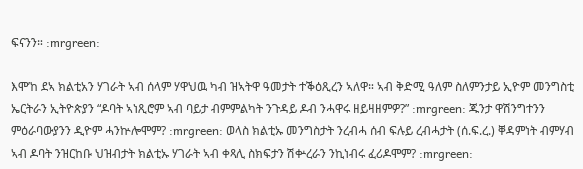ፍናንን። :mrgreen:

እሞ’ከ ደኣ ክልቲአን ሃገራት ኣብ ሰላም ሃዋህዉ ካብ ዝኣትዋ ዓመታት ተቕዕጺረን ኣለዋ። ኣብ ቅድሚ ዓለም ስለምንታይ ኢዮም መንግስቲ ኤርትራን ኢትዮጵያን “ዶባት ኣነጺሮም ኣብ ባይታ ብምምልካት ንጉዳይ ዶብ ንሓዋሩ ዘይዛዘምዎ?” :mrgreen: ጁንታ ዋሽንግተንን ምዕራባውያንን ዲዮም ሓንኵሎሞም? :mrgreen: ወላስ ክልቲኡ መንግስታት ንረብሓ ሰብ ፍሉይ ረብሓታት (ሰ.ፍ.ረ.) ቐዳምነት ብምሃብ ኣብ ዶባት ንዝርከቡ ህዝብታት ክልቲኡ ሃገራት ኣብ ቀጻሊ ስክፍታን ሽቍረራን ንኪነብሩ ፈሪዶሞም? :mrgreen: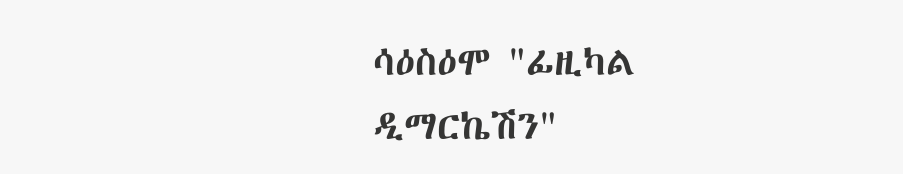ሳዕስዕሞ "ፊዚካል ዲማርኬሽን"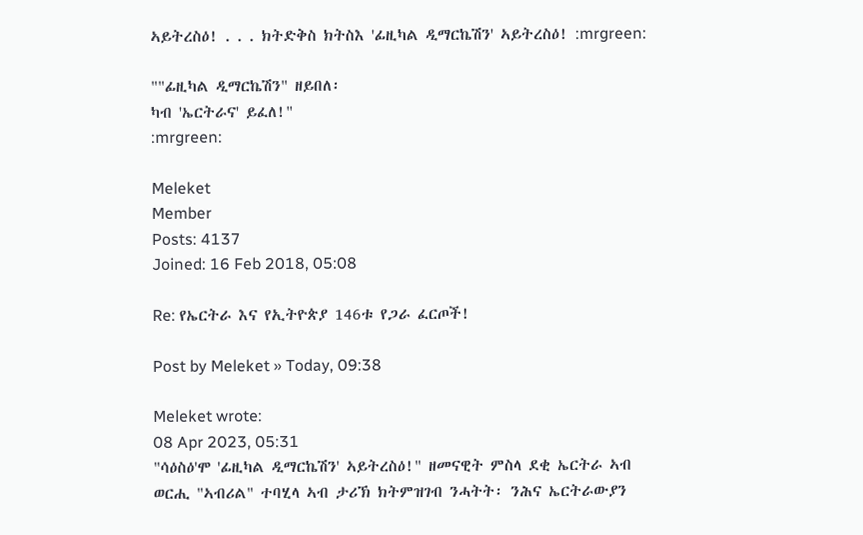ኣይትረስዕ! . . . ክትድቅስ ክትስእ 'ፊዚካል ዲማርኬሽን' ኣይትረስዕ! :mrgreen:

""ፊዚካል ዲማርኬሽን" ዘይበለ፡
ካብ 'ኤርትራና' ይፈለ!"
:mrgreen:

Meleket
Member
Posts: 4137
Joined: 16 Feb 2018, 05:08

Re: የኤርትራ እና የኢትዮጵያ 146ቱ የጋራ ፈርጦች!

Post by Meleket » Today, 09:38

Meleket wrote:
08 Apr 2023, 05:31
"ሳዕስዕ'ሞ 'ፊዚካል ዲማርኬሽን' ኣይትረስዕ!" ዘመናዊት ምስላ ደቂ ኤርትራ ኣብ ወርሒ "ኣብሪል" ተባሂላ ኣብ ታሪኽ ክትምዝገብ ንሓትት፡ ንሕና ኤርትራውያን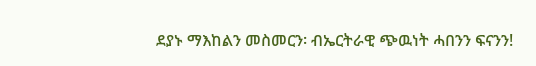ደያኑ ማእከልን መስመርን፡ ብኤርትራዊ ጭዉነት ሓበንን ፍናንን!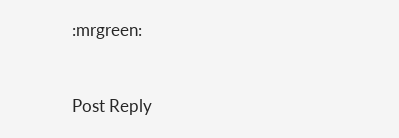:mrgreen:


Post Reply